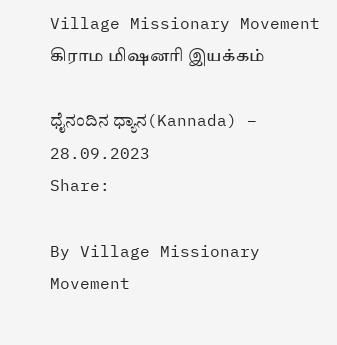Village Missionary Movement         கிராம மிஷனரி இயக்கம்

ಧೈನಂದಿನ ಧ್ಯಾನ(Kannada) – 28.09.2023
Share:

By Village Missionary Movement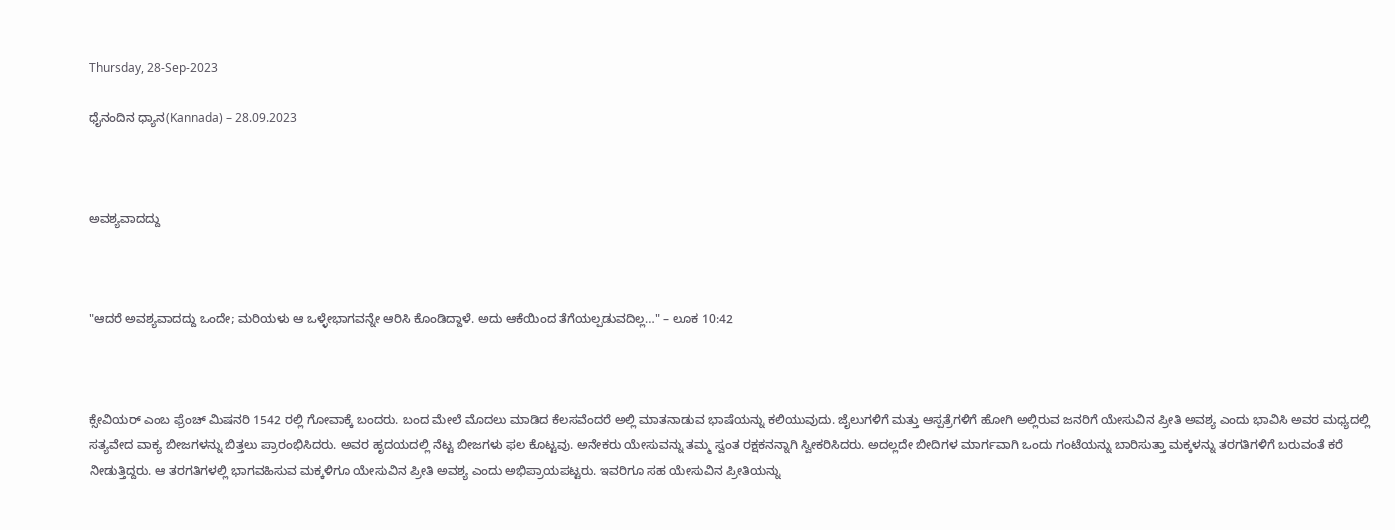Thursday, 28-Sep-2023

ಧೈನಂದಿನ ಧ್ಯಾನ(Kannada) – 28.09.2023



ಅವಶ್ಯವಾದದ್ದು



"ಆದರೆ ಅವಶ್ಯವಾದದ್ದು ಒಂದೇ; ಮರಿಯಳು ಆ ಒಳ್ಳೇಭಾಗವನ್ನೇ ಆರಿಸಿ ಕೊಂಡಿದ್ದಾಳೆ. ಅದು ಆಕೆಯಿಂದ ತೆಗೆಯಲ್ಪಡುವದಿಲ್ಲ…" – ಲೂಕ 10:42



ಕ್ಸೇವಿಯರ್ ಎಂಬ ಫ್ರೆಂಚ್ ಮಿಷನರಿ 1542 ರಲ್ಲಿ ಗೋವಾಕ್ಕೆ ಬಂದರು. ಬಂದ ಮೇಲೆ ಮೊದಲು ಮಾಡಿದ ಕೆಲಸವೆಂದರೆ ಅಲ್ಲಿ ಮಾತನಾಡುವ ಭಾಷೆಯನ್ನು ಕಲಿಯುವುದು. ಜೈಲುಗಳಿಗೆ ಮತ್ತು ಆಸ್ಪತ್ರೆಗಳಿಗೆ ಹೋಗಿ ಅಲ್ಲಿರುವ ಜನರಿಗೆ ಯೇಸುವಿನ ಪ್ರೀತಿ ಅವಶ್ಯ ಎಂದು ಭಾವಿಸಿ ಅವರ ಮಧ್ಯದಲ್ಲಿ ಸತ್ಯವೇದ ವಾಕ್ಯ ಬೀಜಗಳನ್ನು ಬಿತ್ತಲು ಪ್ರಾರಂಭಿಸಿದರು. ಅವರ ಹೃದಯದಲ್ಲಿ ನೆಟ್ಟ ಬೀಜಗಳು ಫಲ ಕೊಟ್ಟವು. ಅನೇಕರು ಯೇಸುವನ್ನು ತಮ್ಮ ಸ್ವಂತ ರಕ್ಷಕನನ್ನಾಗಿ ಸ್ವೀಕರಿಸಿದರು. ಅದಲ್ಲದೇ ಬೀದಿಗಳ ಮಾರ್ಗವಾಗಿ ಒಂದು ಗಂಟೆಯನ್ನು ಬಾರಿಸುತ್ತಾ ಮಕ್ಕಳನ್ನು ತರಗತಿಗಳಿಗೆ ಬರುವಂತೆ ಕರೆ ನೀಡುತ್ತಿದ್ದರು. ಆ ತರಗತಿಗಳಲ್ಲಿ ಭಾಗವಹಿಸುವ ಮಕ್ಕಳಿಗೂ ಯೇಸುವಿನ ಪ್ರೀತಿ ಅವಶ್ಯ ಎಂದು ಅಭಿಪ್ರಾಯಪಟ್ಟರು. ಇವರಿಗೂ ಸಹ ಯೇಸುವಿನ ಪ್ರೀತಿಯನ್ನು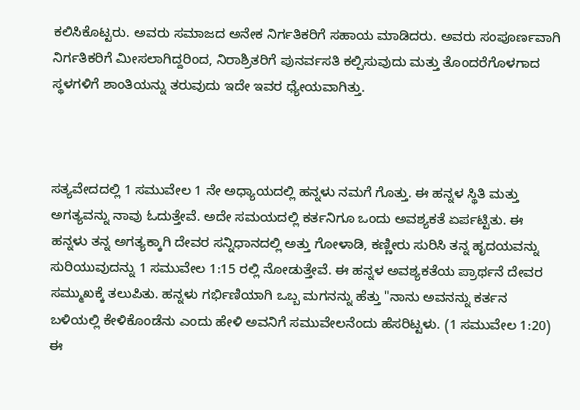ಕಲಿಸಿಕೊಟ್ಟರು. ಅವರು ಸಮಾಜದ ಅನೇಕ ನಿರ್ಗತಿಕರಿಗೆ ಸಹಾಯ ಮಾಡಿದರು. ಅವರು ಸಂಪೂರ್ಣವಾಗಿ ನಿರ್ಗತಿಕರಿಗೆ ಮೀಸಲಾಗಿದ್ದರಿಂದ, ನಿರಾಶ್ರಿತರಿಗೆ ಪುನರ್ವಸತಿ ಕಲ್ಪಿಸುವುದು ಮತ್ತು ತೊಂದರೆಗೊಳಗಾದ ಸ್ಥಳಗಳಿಗೆ ಶಾಂತಿಯನ್ನು ತರುವುದು ಇದೇ ಇವರ ಧ್ಯೇಯವಾಗಿತ್ತು.



ಸತ್ಯವೇದದಲ್ಲಿ 1 ಸಮುವೇಲ 1 ನೇ ಅಧ್ಯಾಯದಲ್ಲಿ ಹನ್ನಳು ನಮಗೆ ಗೊತ್ತು. ಈ ಹನ್ನಳ ಸ್ಥಿತಿ ಮತ್ತು ಅಗತ್ಯವನ್ನು ನಾವು ಓದುತ್ತೇವೆ. ಅದೇ ಸಮಯದಲ್ಲಿ ಕರ್ತನಿಗೂ ಒಂದು ಅವಶ್ಯಕತೆ ಏರ್ಪಟ್ಟಿತು. ಈ ಹನ್ನಳು ತನ್ನ ಅಗತ್ಯಕ್ಕಾಗಿ ದೇವರ ಸನ್ನಿಧಾನದಲ್ಲಿ ಅತ್ತು ಗೋಳಾಡಿ, ಕಣ್ಣೀರು ಸುರಿಸಿ ತನ್ನ ಹೃದಯವನ್ನು ಸುರಿಯುವುದನ್ನು 1 ಸಮುವೇಲ 1:15 ರಲ್ಲಿ ನೋಡುತ್ತೇವೆ. ಈ ಹನ್ನಳ ಅವಶ್ಯಕತೆಯ ಪ್ರಾರ್ಥನೆ ದೇವರ ಸಮ್ಮುಖಕ್ಕೆ ತಲುಪಿತು. ಹನ್ನಳು ಗರ್ಭಿಣಿಯಾಗಿ ಒಬ್ಬ ಮಗನನ್ನು ಹೆತ್ತು "ನಾನು ಅವನನ್ನು ಕರ್ತನ ಬಳಿಯಲ್ಲಿ ಕೇಳಿಕೊಂಡೆನು ಎಂದು ಹೇಳಿ ಅವನಿಗೆ ಸಮುವೇಲನೆಂದು ಹೆಸರಿಟ್ಟಳು. (1 ಸಮುವೇಲ 1:20) ಈ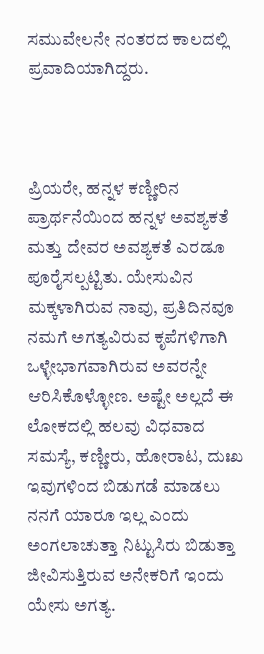ಸಮುವೇಲನೇ ನಂತರದ ಕಾಲದಲ್ಲಿ ಪ್ರವಾದಿಯಾಗಿದ್ದರು.



ಪ್ರಿಯರೇ, ಹನ್ನಳ ಕಣ್ಣೀರಿನ ಪ್ರಾರ್ಥನೆಯಿಂದ ಹನ್ನಳ ಅವಶ್ಯಕತೆ ಮತ್ತು ದೇವರ ಅವಶ್ಯಕತೆ ಎರಡೂ ಪೂರೈಸಲ್ಪಟ್ಟಿತು. ಯೇಸುವಿನ ಮಕ್ಕಳಾಗಿರುವ ನಾವು, ಪ್ರತಿದಿನವೂ ನಮಗೆ ಅಗತ್ಯವಿರುವ ಕೃಪೆಗಳಿಗಾಗಿ ಒಳ್ಳೇಭಾಗವಾಗಿರುವ ಅವರನ್ನೇ ಆರಿಸಿಕೊಳ್ಳೋಣ. ಅಷ್ಟೇ ಅಲ್ಲದೆ ಈ ಲೋಕದಲ್ಲಿ ಹಲವು ವಿಧವಾದ ಸಮಸ್ಯೆ, ಕಣ್ಣೀರು, ಹೋರಾಟ, ದುಃಖ ಇವುಗಳಿಂದ ಬಿಡುಗಡೆ ಮಾಡಲು ನನಗೆ ಯಾರೂ ಇಲ್ಲ ಎಂದು ಅಂಗಲಾಚುತ್ತಾ ನಿಟ್ಟುಸಿರು ಬಿಡುತ್ತಾ ಜೀವಿಸುತ್ತಿರುವ ಅನೇಕರಿಗೆ ಇಂದು ಯೇಸು ಅಗತ್ಯ.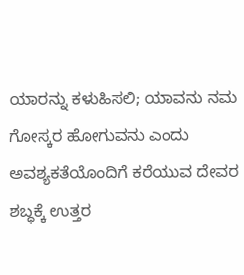ಯಾರನ್ನು ಕಳುಹಿಸಲಿ; ಯಾವನು ನಮ ಗೋಸ್ಕರ ಹೋಗುವನು ಎಂದು ಅವಶ್ಯಕತೆಯೊಂದಿಗೆ ಕರೆಯುವ ದೇವರ ಶಬ್ಧಕ್ಕೆ ಉತ್ತರ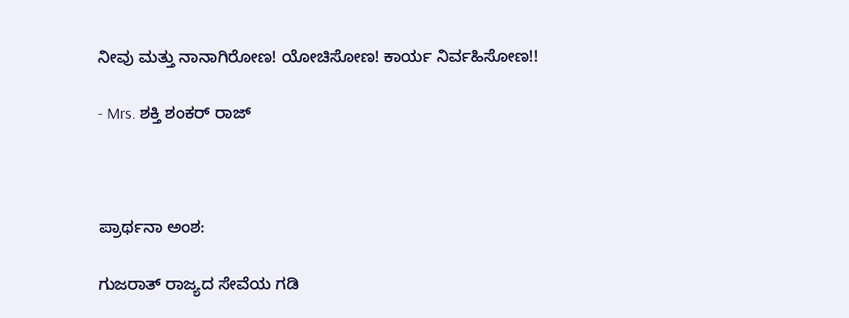ನೀವು ಮತ್ತು ನಾನಾಗಿರೋಣ! ಯೋಚಿಸೋಣ! ಕಾರ್ಯ ನಿರ್ವಹಿಸೋಣ!!

- Mrs. ಶಕ್ತಿ ಶಂಕರ್ ರಾಜ್



ಪ್ರಾರ್ಥನಾ ಅಂಶ:

ಗುಜರಾತ್ ರಾಜ್ಯದ ಸೇವೆಯ ಗಡಿ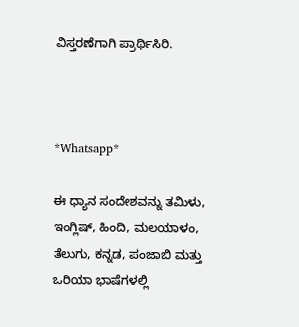ವಿಸ್ತರಣೆಗಾಗಿ ಪ್ರಾರ್ಥಿಸಿರಿ.



*Whatsapp*

ಈ ಧ್ಯಾನ ಸಂದೇಶವನ್ನು ತಮಿಳು, ಇಂಗ್ಲಿಷ್, ಹಿಂದಿ, ಮಲಯಾಳಂ, ತೆಲುಗು, ಕನ್ನಡ, ಪಂಜಾಬಿ ಮತ್ತು ಒರಿಯಾ ಭಾಷೆಗಳಲ್ಲಿ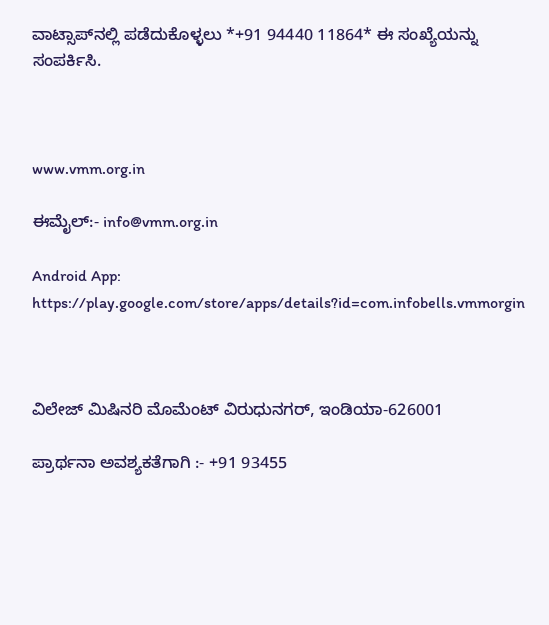ವಾಟ್ಸಾಪ್‌ನಲ್ಲಿ ಪಡೆದುಕೊಳ್ಳಲು *+91 94440 11864* ಈ ಸಂಖ್ಯೆಯನ್ನು ಸಂಪರ್ಕಿಸಿ.



www.vmm.org.in

ಈಮೈಲ್:- info@vmm.org.in

Android App: https://play.google.com/store/apps/details?id=com.infobells.vmmorgin



ವಿಲೇಜ್ ಮಿಷಿನರಿ ಮೊಮೆಂಟ್ ವಿರುಧುನಗರ್, ಇಂಡಿಯಾ-626001

ಪ್ರಾರ್ಥನಾ ಅವಶ್ಯಕತೆಗಾಗಿ :- +91 93455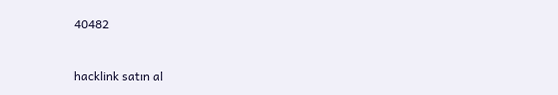40482



hacklink satın al